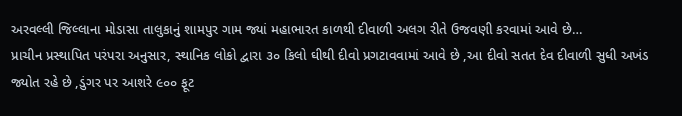અરવલ્લી જિલ્લાના મોડાસા તાલુકાનું શામપુર ગામ જ્યાં મહાભારત કાળથી દીવાળી અલગ રીતે ઉજવણી કરવામાં આવે છે…
પ્રાચીન પ્રસ્થાપિત પરંપરા અનુસાર, સ્થાનિક લોકો દ્વારા ૩૦ કિલો ઘીથી દીવો પ્રગટાવવામાં આવે છે ,આ દીવો સતત દેવ દીવાળી સુધી અખંડ જ્યોત રહે છે ,ડુંગર પર આશરે ૯૦૦ ફૂટ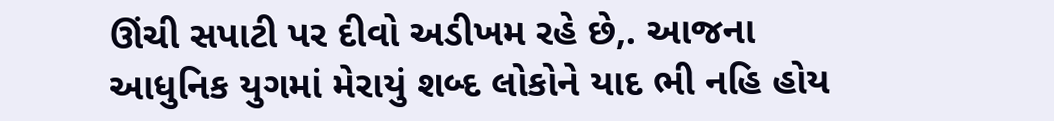ઊંચી સપાટી પર દીવો અડીખમ રહે છે,. આજના આધુનિક યુગમાં મેરાયું શબ્દ લોકોને યાદ ભી નહિ હોય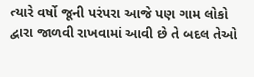ત્યારે વર્ષો જૂની પરંપરા આજે પણ ગામ લોકો દ્વારા જાળવી રાખવામાં આવી છે તે બદલ તેઓ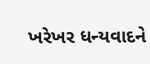ખરેખર ધન્યવાદને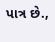પાત્ર છે.,